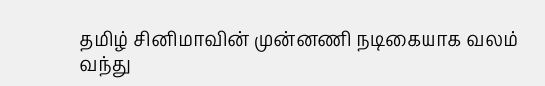தமிழ் சினிமாவின் முன்னணி நடிகையாக வலம் வந்து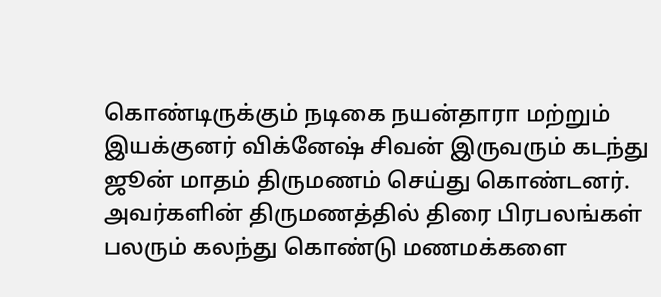கொண்டிருக்கும் நடிகை நயன்தாரா மற்றும் இயக்குனர் விக்னேஷ் சிவன் இருவரும் கடந்து ஜூன் மாதம் திருமணம் செய்து கொண்டனர். அவர்களின் திருமணத்தில் திரை பிரபலங்கள் பலரும் கலந்து கொண்டு மணமக்களை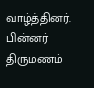வாழ்த்தினர். பின்னர் திருமணம்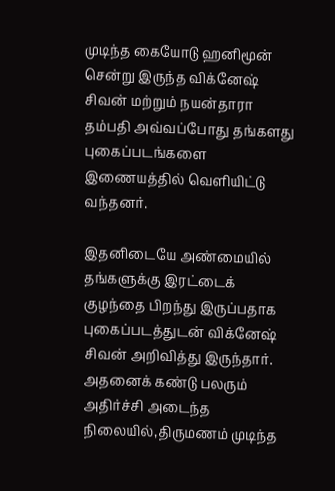முடிந்த கையோடு ஹனிமூன் சென்று இருந்த விக்னேஷ் சிவன் மற்றும் நயன்தாரா தம்பதி அவ்வப்போது தங்களது புகைப்படங்களை இணையத்தில் வெளியிட்டு வந்தனர்.

இதனிடையே அண்மையில் தங்களுக்கு இரட்டைக் குழந்தை பிறந்து இருப்பதாக புகைப்படத்துடன் விக்னேஷ் சிவன் அறிவித்து இருந்தார். அதனைக் கண்டு பலரும் அதிர்ச்சி அடைந்த நிலையில்,திருமணம் முடிந்த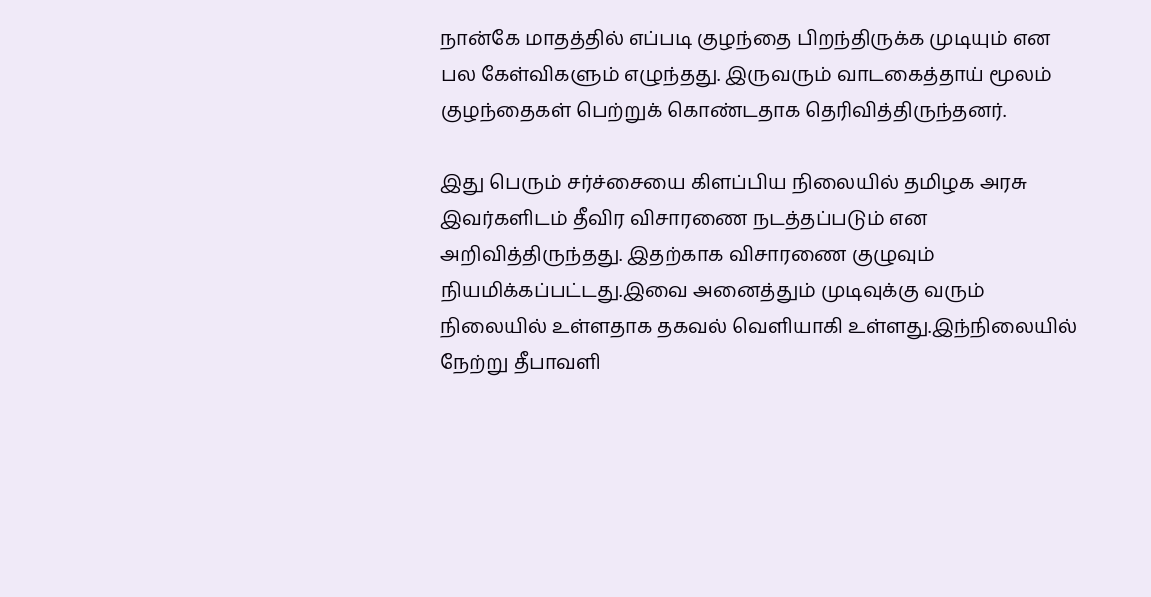நான்கே மாதத்தில் எப்படி குழந்தை பிறந்திருக்க முடியும் என பல கேள்விகளும் எழுந்தது. இருவரும் வாடகைத்தாய் மூலம் குழந்தைகள் பெற்றுக் கொண்டதாக தெரிவித்திருந்தனர்.

இது பெரும் சர்ச்சையை கிளப்பிய நிலையில் தமிழக அரசு இவர்களிடம் தீவிர விசாரணை நடத்தப்படும் என அறிவித்திருந்தது. இதற்காக விசாரணை குழுவும் நியமிக்கப்பட்டது.இவை அனைத்தும் முடிவுக்கு வரும் நிலையில் உள்ளதாக தகவல் வெளியாகி உள்ளது.இந்நிலையில் நேற்று தீபாவளி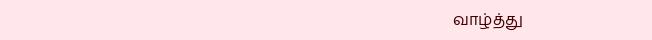வாழ்த்து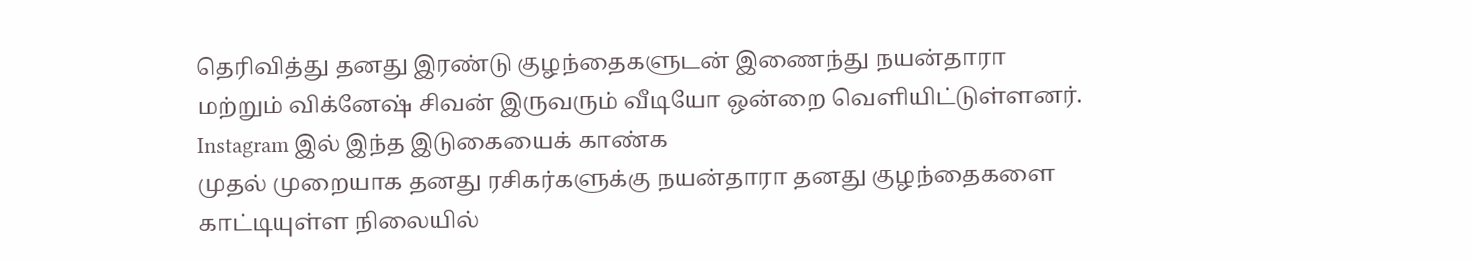தெரிவித்து தனது இரண்டு குழந்தைகளுடன் இணைந்து நயன்தாரா மற்றும் விக்னேஷ் சிவன் இருவரும் வீடியோ ஒன்றை வெளியிட்டுள்ளனர்.
Instagram இல் இந்த இடுகையைக் காண்க
முதல் முறையாக தனது ரசிகர்களுக்கு நயன்தாரா தனது குழந்தைகளை காட்டியுள்ள நிலையில்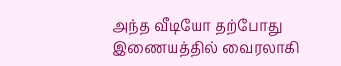அந்த வீடியோ தற்போது இணையத்தில் வைரலாகி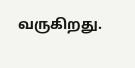வருகிறது.